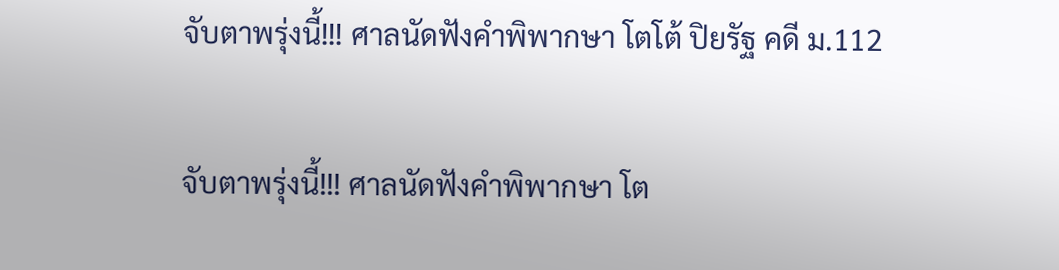จับตาพรุ่งนี้!!! ศาลนัดฟังคำพิพากษา โตโต้ ปิยรัฐ คดี ม.112

จับตาพรุ่งนี้!!! ศาลนัดฟังคำพิพากษา โต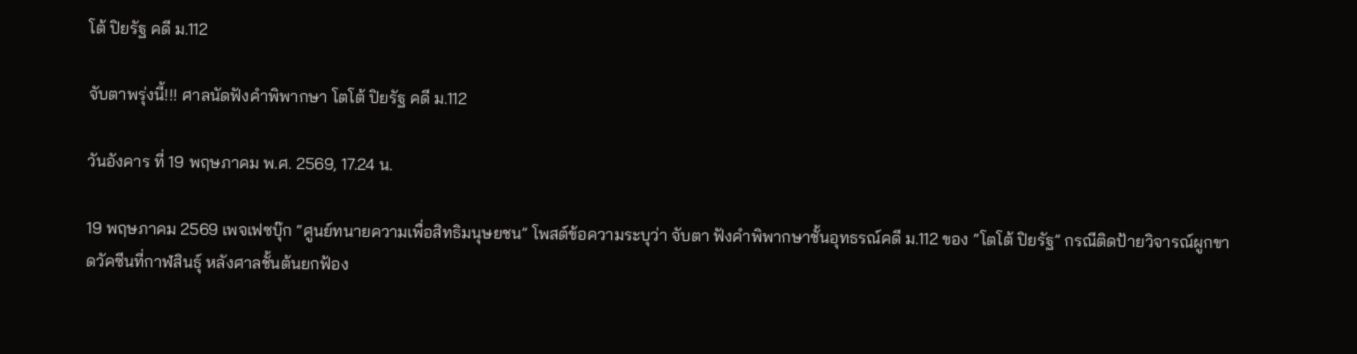โต้ ปิยรัฐ คดี ม.112

จับตาพรุ่งนี้!!! ศาลนัดฟังคำพิพากษา โตโต้ ปิยรัฐ คดี ม.112

วันอังคาร ที่ 19 พฤษภาคม พ.ศ. 2569, 17.24 น.

19 พฤษภาคม 2569 เพจเฟซบุ๊ก “ศูนย์ทนายความเพื่อสิทธิมนุษยชน” โพสต์ข้อความระบุว่า จับตา ฟังคำพิพากษาชั้นอุทธรณ์คดี ม.112 ของ “โตโต้ ปิยรัฐ” กรณีติดป้ายวิจารณ์ผูกขาดวัคซีนที่กาฬสินธุ์ หลังศาลชั้นต้นยกฟ้อง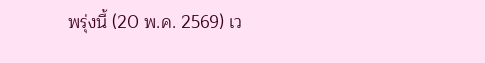พรุ่งนี้ (20 พ.ค. 2569) เว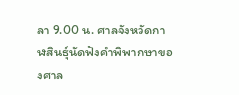ลา 9.00 น. ศาลจังหวัดกาฬสินธุ์นัดฟังคำพิพากษาของศาล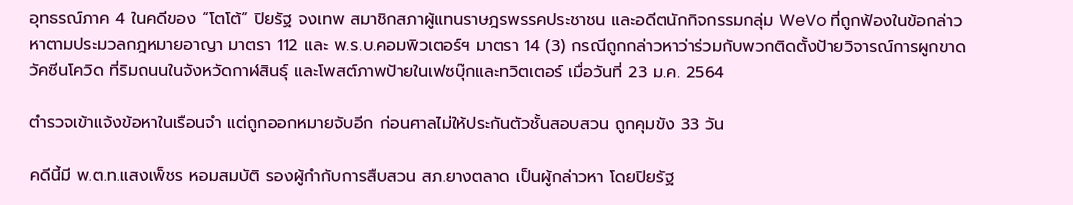อุทธรณ์ภาค 4 ในคดีของ “โตโต้” ปิยรัฐ จงเทพ สมาชิกสภาผู้แทนราษฎรพรรคประชาชน และอดีตนักกิจกรรมกลุ่ม WeVo ที่ถูกฟ้องในข้อกล่าวหาตามประมวลกฎหมายอาญา มาตรา 112 และ พ.ร.บ.คอมพิวเตอร์ฯ มาตรา 14 (3) กรณีถูกกล่าวหาว่าร่วมกับพวกติดตั้งป้ายวิจารณ์การผูกขาดวัคซีนโควิด ที่ริมถนนในจังหวัดกาฬสินธุ์ และโพสต์ภาพป้ายในเฟซบุ๊กและทวิตเตอร์ เมื่อวันที่ 23 ม.ค. 2564

ตำรวจเข้าแจ้งข้อหาในเรือนจำ แต่ถูกออกหมายจับอีก ก่อนศาลไม่ให้ประกันตัวชั้นสอบสวน ถูกคุมขัง 33 วัน

คดีนี้มี พ.ต.ท.แสงเพ็ชร หอมสมบัติ รองผู้กํากับการสืบสวน สภ.ยางตลาด เป็นผู้กล่าวหา โดยปิยรัฐ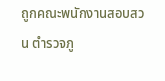ถูกคณะพนักงานสอบสวน ตำรวจภู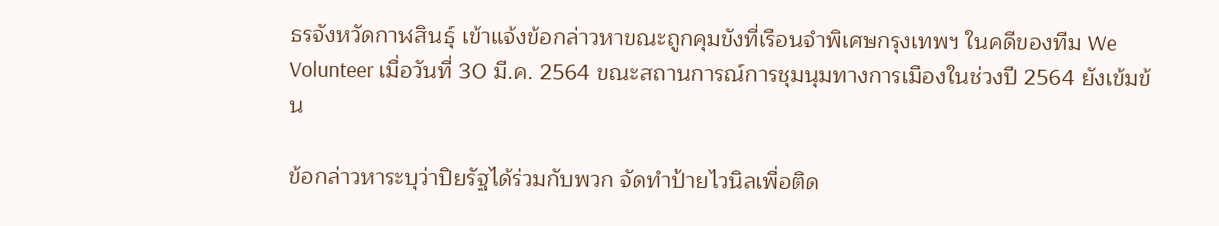ธรจังหวัดกาฬสินธุ์ เข้าแจ้งข้อกล่าวหาขณะถูกคุมขังที่เรือนจำพิเศษกรุงเทพฯ ในคดีของทีม We Volunteer เมื่อวันที่ 30 มี.ค. 2564 ขณะสถานการณ์การชุมนุมทางการเมืองในช่วงปี 2564 ยังเข้มข้น

ข้อกล่าวหาระบุว่าปิยรัฐได้ร่วมกับพวก จัดทำป้ายไวนิลเพื่อติด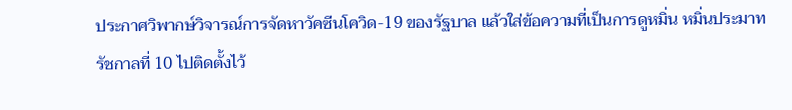ประกาศวิพากษ์วิจารณ์การจัดหาวัคซีนโควิด-19 ของรัฐบาล แล้วใส่ข้อความที่เป็นการดูหมิ่น หมิ่นประมาท รัชกาลที่ 10 ไปติดตั้งไว้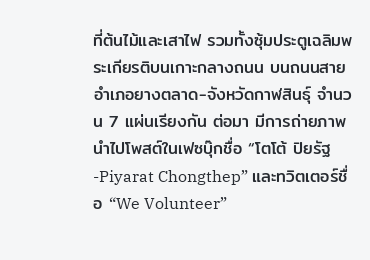ที่ต้นไม้และเสาไฟ รวมทั้งซุ้มประตูเฉลิมพระเกียรติบนเกาะกลางถนน บนถนนสายอำเภอยางตลาด-จังหวัดกาฬสินธุ์ จำนวน 7 แผ่นเรียงกัน ต่อมา มีการถ่ายภาพนำไปโพสต์ในเฟซบุ๊กชื่อ “โตโต้ ปิยรัฐ -Piyarat Chongthep” และทวิตเตอร์ชื่อ “We Volunteer”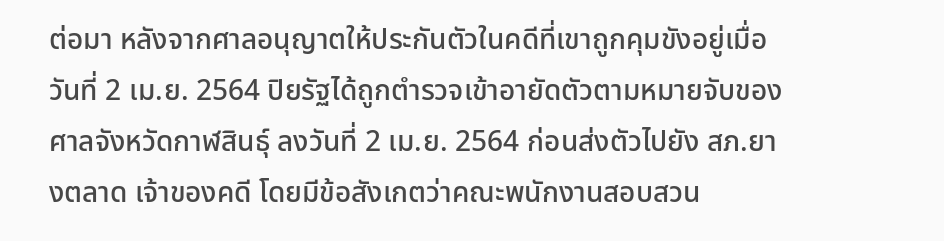ต่อมา หลังจากศาลอนุญาตให้ประกันตัวในคดีที่เขาถูกคุมขังอยู่เมื่อวันที่ 2 เม.ย. 2564 ปิยรัฐได้ถูกตำรวจเข้าอายัดตัวตามหมายจับของศาลจังหวัดกาฬสินธุ์ ลงวันที่ 2 เม.ย. 2564 ก่อนส่งตัวไปยัง สภ.ยางตลาด เจ้าของคดี โดยมีข้อสังเกตว่าคณะพนักงานสอบสวน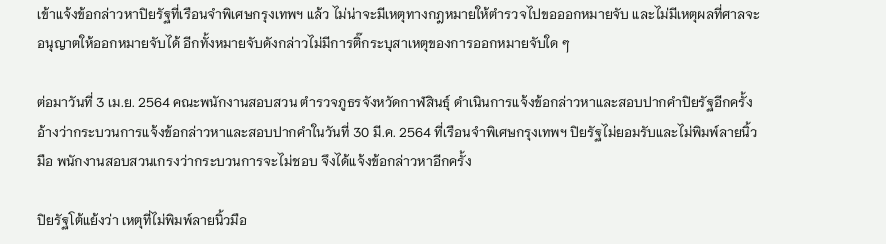เข้าแจ้งข้อกล่าวหาปิยรัฐที่เรือนจำพิเศษกรุงเทพฯ แล้ว ไม่น่าจะมีเหตุทางกฎหมายให้ตำรวจไปขอออกหมายจับ และไม่มีเหตุผลที่ศาลจะอนุญาตให้ออกหมายจับได้ อีกทั้งหมายจับดังกล่าวไม่มีการติ๊กระบุสาเหตุของการออกหมายจับใด ๆ

ต่อมาวันที่ 3 เม.ย. 2564 คณะพนักงานสอบสวน ตำรวจภูธรจังหวัดกาฬสินธุ์ ดำเนินการแจ้งข้อกล่าวหาและสอบปากคำปิยรัฐอีกครั้ง อ้างว่ากระบวนการแจ้งข้อกล่าวหาและสอบปากคำในวันที่ 30 มี.ค. 2564 ที่เรือนจำพิเศษกรุงเทพฯ ปิยรัฐไม่ยอมรับและไม่พิมพ์ลายนิ้วมือ พนักงานสอบสวนเกรงว่ากระบวนการจะไม่ชอบ จึงได้แจ้งข้อกล่าวหาอีกครั้ง

ปิยรัฐโต้แย้งว่า เหตุที่ไม่พิมพ์ลายนิ้วมือ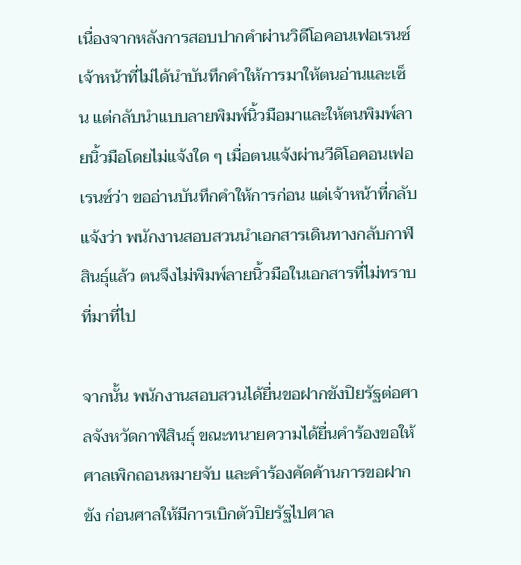เนื่องจากหลังการสอบปากคำผ่านวิดีโอคอนเฟอเรนซ์ เจ้าหน้าที่ไม่ได้นำบันทึกคำให้การมาให้ตนอ่านและเซ็น แต่กลับนำแบบลายพิมพ์นิ้วมือมาและให้ตนพิมพ์ลายนิ้วมือโดยไม่แจ้งใด ๆ เมื่อตนแจ้งผ่านวีดิโอคอนเฟอเรนซ์ว่า ขออ่านบันทึกคำให้การก่อน แต่เจ้าหน้าที่กลับแจ้งว่า พนักงานสอบสวนนำเอกสารเดินทางกลับกาฬสินธุ์แล้ว ตนจึงไม่พิมพ์ลายนิ้วมือในเอกสารที่ไม่ทราบที่มาที่ไป

จากนั้น พนักงานสอบสวนได้ยื่นขอฝากขังปิยรัฐต่อศาลจังหวัดกาฬสินธุ์ ขณะทนายความได้ยื่นคำร้องขอให้ศาลเพิกถอนหมายจับ และคำร้องคัดค้านการขอฝากขัง ก่อนศาลให้มีการเบิกตัวปิยรัฐไปศาล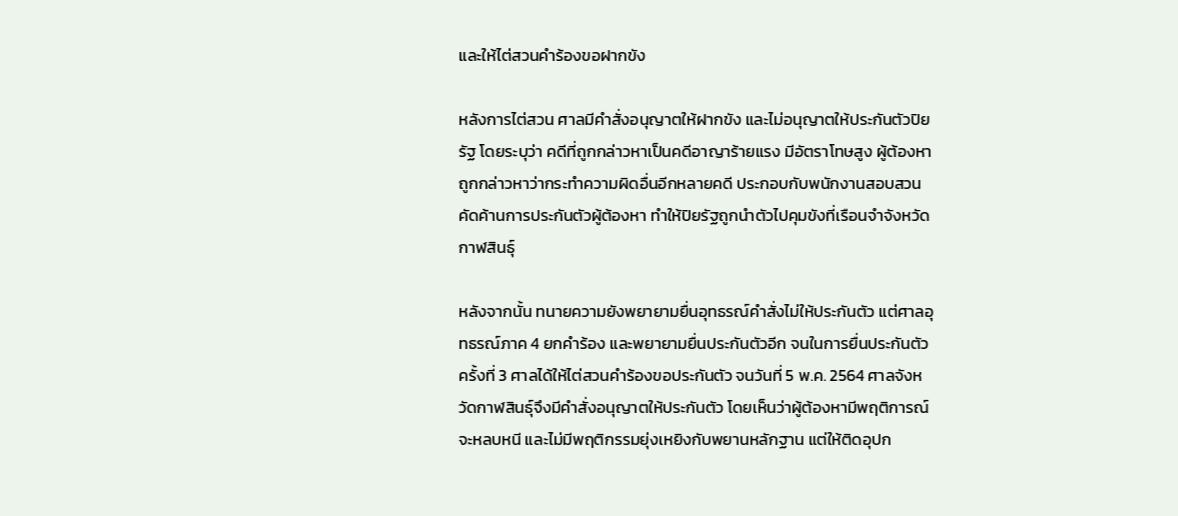และให้ไต่สวนคำร้องขอฝากขัง

หลังการไต่สวน ศาลมีคำสั่งอนุญาตให้ฝากขัง และไม่อนุญาตให้ประกันตัวปิยรัฐ โดยระบุว่า คดีที่ถูกกล่าวหาเป็นคดีอาญาร้ายแรง มีอัตราโทษสูง ผู้ต้องหาถูกกล่าวหาว่ากระทำความผิดอื่นอีกหลายคดี ประกอบกับพนักงานสอบสวนคัดค้านการประกันตัวผู้ต้องหา ทำให้ปิยรัฐถูกนำตัวไปคุมขังที่เรือนจำจังหวัดกาฬสินธุ์

หลังจากนั้น ทนายความยังพยายามยื่นอุทธรณ์คำสั่งไม่ให้ประกันตัว แต่ศาลอุทธรณ์ภาค 4 ยกคำร้อง และพยายามยื่นประกันตัวอีก จนในการยื่นประกันตัวครั้งที่ 3 ศาลได้ให้ไต่สวนคำร้องขอประกันตัว จนวันที่ 5 พ.ค. 2564 ศาลจังหวัดกาฬสินธุ์จึงมีคำสั่งอนุญาตให้ประกันตัว โดยเห็นว่าผู้ต้องหามีพฤติการณ์จะหลบหนี และไม่มีพฤติกรรมยุ่งเหยิงกับพยานหลักฐาน แต่ให้ติดอุปก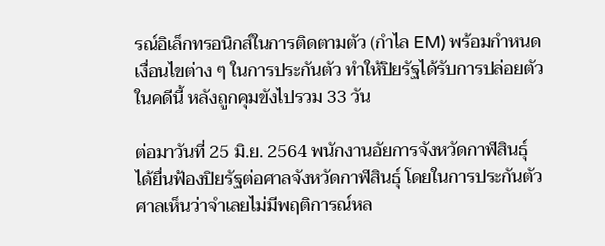รณ์อิเล็กทรอนิกส์ในการติดตามตัว (กำไล EM) พร้อมกำหนดเงื่อนไขต่าง ๆ ในการประกันตัว ทำให้ปิยรัฐได้รับการปล่อยตัวในคดีนี้ หลังถูกคุมขังไปรวม 33 วัน

ต่อมาวันที่ 25 มิ.ย. 2564 พนักงานอัยการจังหวัดกาฬสินธุ์ ได้ยื่นฟ้องปิยรัฐต่อศาลจังหวัดกาฬสินธุ์ โดยในการประกันตัว ศาลเห็นว่าจำเลยไม่มีพฤติการณ์หล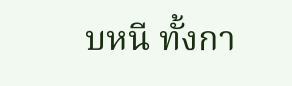บหนี ทั้งกา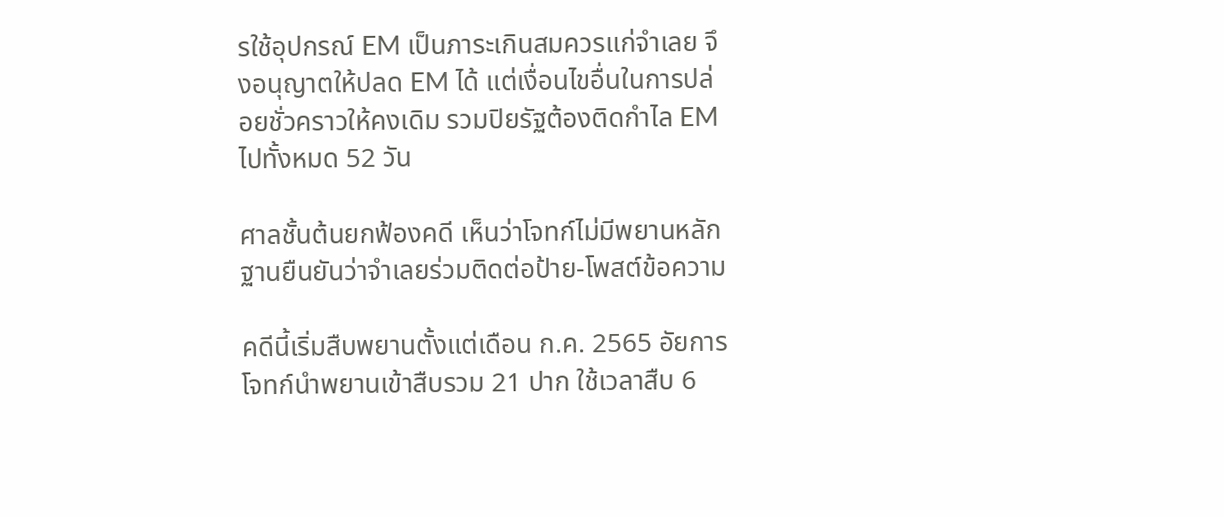รใช้อุปกรณ์ EM เป็นภาระเกินสมควรแก่จำเลย จึงอนุญาตให้ปลด EM ได้ แต่เงื่อนไขอื่นในการปล่อยชั่วคราวให้คงเดิม รวมปิยรัฐต้องติดกำไล EM ไปทั้งหมด 52 วัน

ศาลชั้นต้นยกฟ้องคดี เห็นว่าโจทก์ไม่มีพยานหลักฐานยืนยันว่าจำเลยร่วมติดต่อป้าย-โพสต์ข้อความ

คดีนี้เริ่มสืบพยานตั้งแต่เดือน ก.ค. 2565 อัยการโจทก์นำพยานเข้าสืบรวม 21 ปาก ใช้เวลาสืบ 6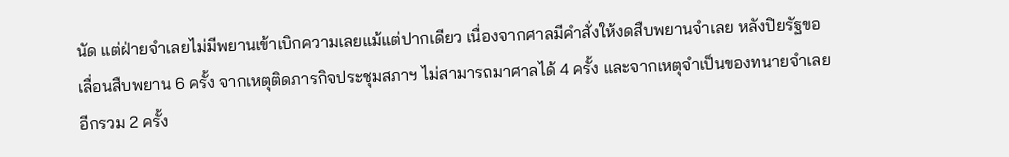นัด แต่ฝ่ายจำเลยไม่มีพยานเข้าเบิกความเลยแม้แต่ปากเดียว เนื่องจากศาลมีคำสั่งให้งดสืบพยานจําเลย หลังปิยรัฐขอเลื่อนสืบพยาน 6 ครั้ง จากเหตุติดภารกิจประชุมสภาฯ ไม่สามารถมาศาลได้ 4 ครั้ง และจากเหตุจำเป็นของทนายจำเลยอีกรวม 2 ครั้ง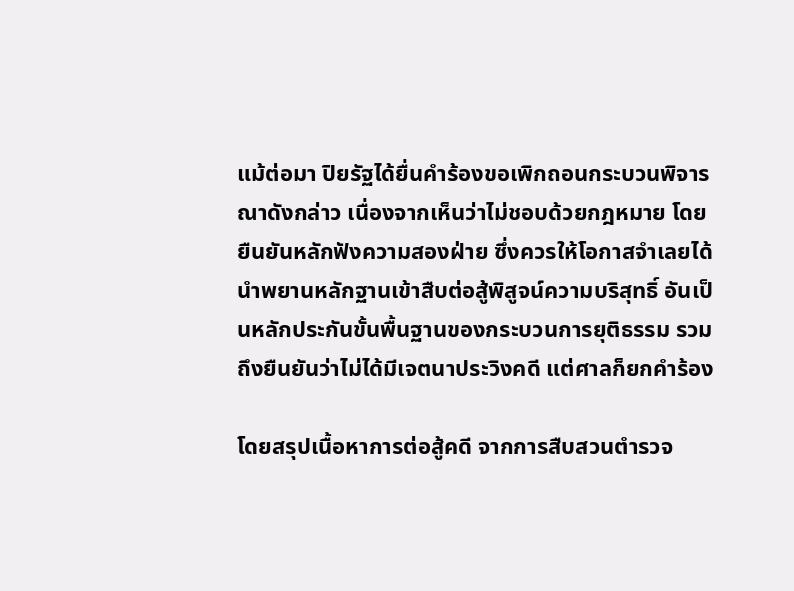แม้ต่อมา ปิยรัฐได้ยื่นคำร้องขอเพิกถอนกระบวนพิจารณาดังกล่าว เนื่องจากเห็นว่าไม่ชอบด้วยกฎหมาย โดยยืนยันหลักฟังความสองฝ่าย ซึ่งควรให้โอกาสจําเลยได้นําพยานหลักฐานเข้าสืบต่อสู้พิสูจน์ความบริสุทธิ์ อันเป็นหลักประกันขั้นพื้นฐานของกระบวนการยุติธรรม รวมถึงยืนยันว่าไม่ได้มีเจตนาประวิงคดี แต่ศาลก็ยกคำร้อง

โดยสรุปเนื้อหาการต่อสู้คดี จากการสืบสวนตำรวจ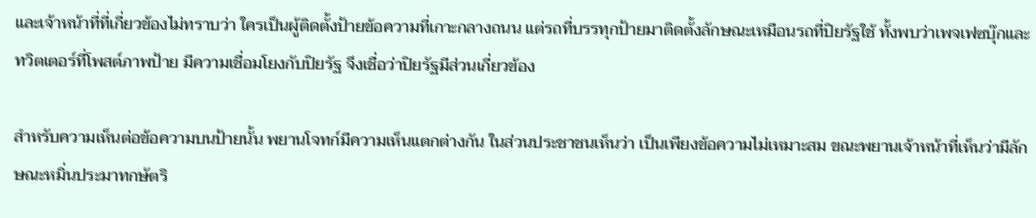และเจ้าหน้าที่ที่เกี่ยวข้องไม่ทราบว่า ใครเป็นผู้ติดตั้งป้ายข้อความที่เกาะกลางถนน แต่รถที่บรรทุกป้ายมาติดตั้งลักษณะเหมือนรถที่ปิยรัฐใช้ ทั้งพบว่าเพจเฟซบุ๊กและทวิตเตอร์ที่โพสต์ภาพป้าย มีความเชื่อมโยงกับปิยรัฐ จึงเชื่อว่าปิยรัฐมีส่วนเกี่ยวข้อง

สำหรับความเห็นต่อข้อความบนป้ายนั้น พยานโจทก์มีความเห็นแตกต่างกัน ในส่วนประชาชนเห็นว่า เป็นเพียงข้อความไม่เหมาะสม ขณะพยานเจ้าหน้าที่เห็นว่ามีลักษณะหมิ่นประมาทกษัตริ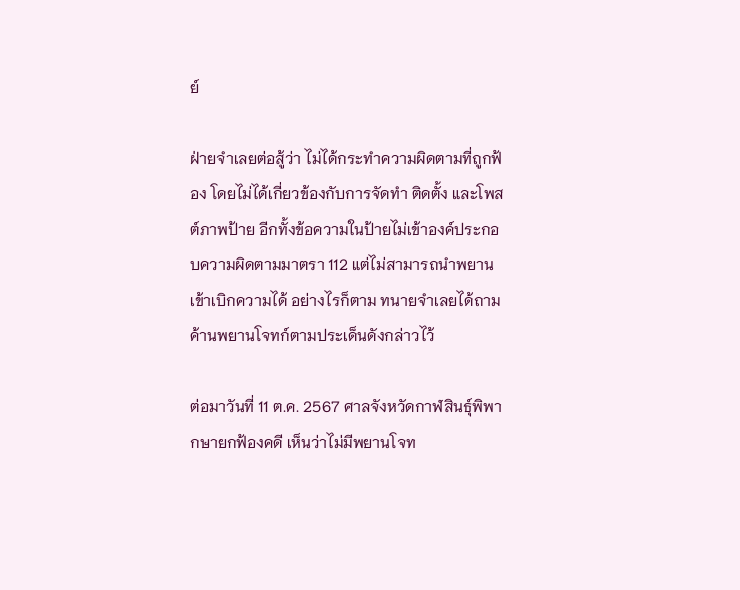ย์

ฝ่ายจำเลยต่อสู้ว่า ไม่ได้กระทำความผิดตามที่ถูกฟ้อง โดยไม่ได้เกี่ยวข้องกับการจัดทำ ติดตั้ง และโพสต์ภาพป้าย อีกทั้งข้อความในป้ายไม่เข้าองค์ประกอบความผิดตามมาตรา 112 แต่ไม่สามารถนำพยานเข้าเบิกความได้ อย่างไรก็ตาม ทนายจำเลยได้ถามค้านพยานโจทก์ตามประเด็นดังกล่าวไว้

ต่อมาวันที่ 11 ต.ค. 2567 ศาลจังหวัดกาฬสินธุ์พิพากษายกฟ้องคดี เห็นว่าไม่มีพยานโจท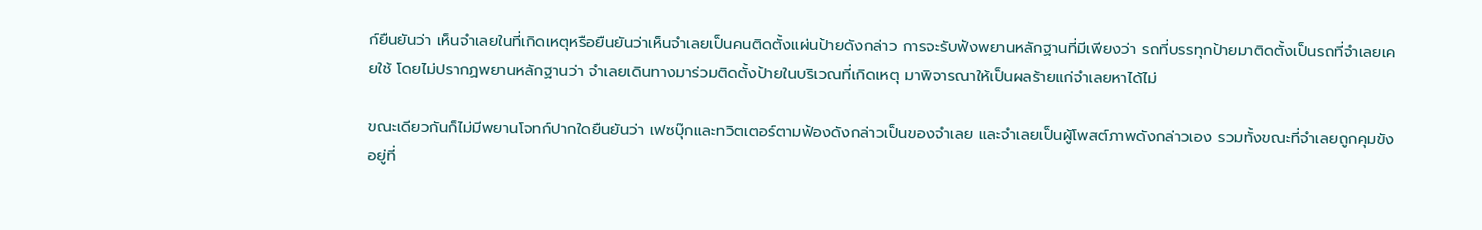ก์ยืนยันว่า เห็นจำเลยในที่เกิดเหตุหรือยืนยันว่าเห็นจำเลยเป็นคนติดตั้งแผ่นป้ายดังกล่าว การจะรับฟังพยานหลักฐานที่มีเพียงว่า รถที่บรรทุกป้ายมาติดตั้งเป็นรถที่จำเลยเคยใช้ โดยไม่ปรากฏพยานหลักฐานว่า จำเลยเดินทางมาร่วมติดตั้งป้ายในบริเวณที่เกิดเหตุ มาพิจารณาให้เป็นผลร้ายแก่จำเลยหาได้ไม่

ขณะเดียวกันก็ไม่มีพยานโจทก์ปากใดยืนยันว่า เฟซบุ๊กและทวิตเตอร์ตามฟ้องดังกล่าวเป็นของจำเลย และจำเลยเป็นผู้โพสต์ภาพดังกล่าวเอง รวมทั้งขณะที่จำเลยถูกคุมขังอยู่ที่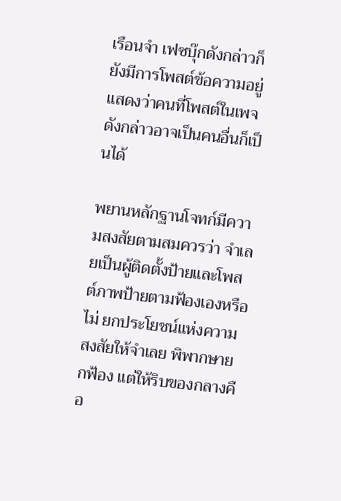เรือนจำ เฟซบุ๊กดังกล่าวก็ยังมีการโพสต์ข้อความอยู่ แสดงว่าคนที่โพสต์ในเพจดังกล่าวอาจเป็นคนอื่นก็เป็นได้

พยานหลักฐานโจทก์มีความสงสัยตามสมควรว่า จำเลยเป็นผู้ติดตั้งป้ายและโพสต์ภาพป้ายตามฟ้องเองหรือไม่ ยกประโยชน์แห่งความสงสัยให้จำเลย พิพากษายกฟ้อง แต่ให้ริบของกลางคือ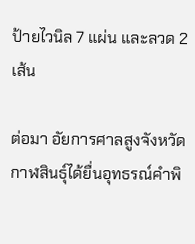ป้ายไวนิล 7 แผ่น และลวด 2 เส้น

ต่อมา อัยการศาลสูงจังหวัดกาฬสินธุ์ได้ยื่นอุทธรณ์คำพิ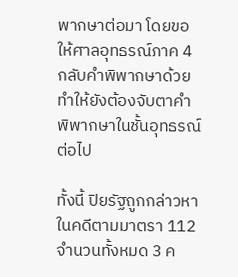พากษาต่อมา โดยขอให้ศาลอุทธรณ์ภาค 4 กลับคำพิพากษาด้วย ทำให้ยังต้องจับตาคำพิพากษาในชั้นอุทธรณ์ต่อไป

ทั้งนี้ ปิยรัฐถูกกล่าวหาในคดีตามมาตรา 112 จำนวนทั้งหมด 3 ค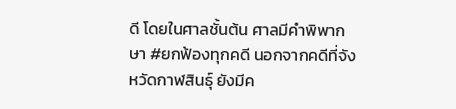ดี โดยในศาลชั้นต้น ศาลมีคำพิพากษา #ยกฟ้องทุกคดี นอกจากคดีที่จังหวัดกาฬสินธุ์ ยังมีค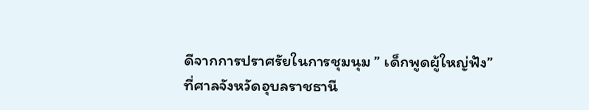ดีจากการปราศรัยในการชุมนุม ” เด็กพูดผู้ใหญ่ฟัง” ที่ศาลจังหวัดอุบลราชธานี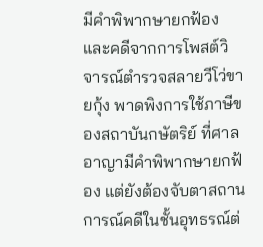มีคำพิพากษายกฟ้อง และคดีจากการโพสต์วิจารณ์ตำรวจสลายวีโว่ขายกุ้ง พาดพิงการใช้ภาษีของสถาบันกษัตริย์ ที่ศาลอาญามีคำพิพากษายกฟ้อง แต่ยังต้องจับตาสถานการณ์คดีในชั้นอุทธรณ์ต่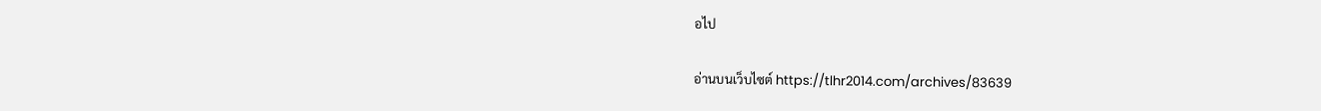อไป

อ่านบนเว็บไซต์ https://tlhr2014.com/archives/83639